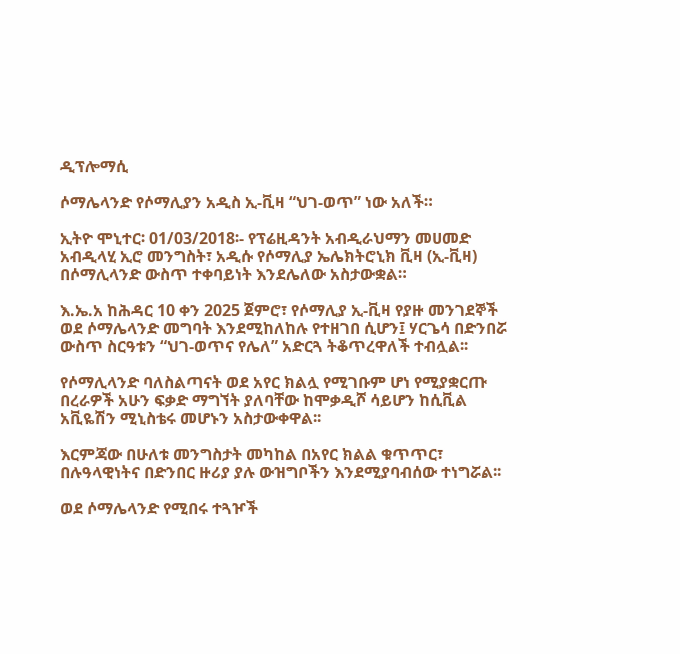ዲፕሎማሲ

ሶማሌላንድ የሶማሊያን አዲስ ኢ-ቪዛ “ህገ-ወጥ” ነው አለች።

ኢትዮ ሞኒተር፡ 01/03/2018፡- የፕሬዚዳንት አብዲራህማን መሀመድ አብዲላሂ ኢሮ መንግስት፣ አዲሱ የሶማሊያ ኤሌክትሮኒክ ቪዛ (ኢ-ቪዛ) በሶማሊላንድ ውስጥ ተቀባይነት እንደሌለው አስታውቋል።

እ.ኤ.አ ከሕዳር 10 ቀን 2025 ጀምሮ፣ የሶማሊያ ኢ-ቪዛ የያዙ መንገደኞች ወደ ሶማሌላንድ መግባት እንደሚከለከሉ የተዘገበ ሲሆን፤ ሃርጌሳ በድንበሯ ውስጥ ስርዓቱን “ህገ-ወጥና የሌለ” አድርጓ ትቆጥረዋለች ተብሏል፡፡

የሶማሊላንድ ባለስልጣናት ወደ አየር ክልሏ የሚገቡም ሆነ የሚያቋርጡ በረራዎች አሁን ፍቃድ ማግኘት ያለባቸው ከሞቃዲሾ ሳይሆን ከሲቪል አቪዬሽን ሚኒስቴሩ መሆኑን አስታውቀዋል፡፡

እርምጃው በሁለቱ መንግስታት መካከል በአየር ክልል ቁጥጥር፣ በሉዓላዊነትና በድንበር ዙሪያ ያሉ ውዝግቦችን እንደሚያባብሰው ተነግሯል፡፡

ወደ ሶማሌላንድ የሚበሩ ተጓዦች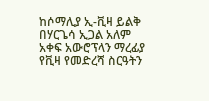ከሶማሊያ ኢ-ቪዛ ይልቅ በሃርጌሳ ኢጋል አለም አቀፍ አውሮፕላን ማረፊያ የቪዛ የመድረሻ ስርዓትን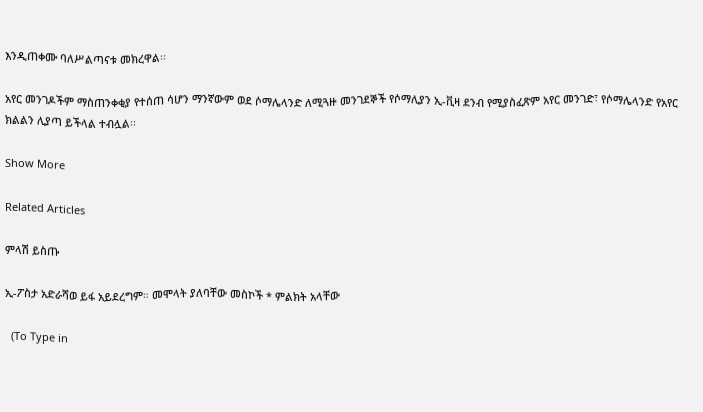እንዲጠቀሙ ባለሥልጣናቱ መክረዋል፡፡

አየር መንገዶችም ማስጠንቀቂያ የተሰጠ ሳሆን ማንኛውም ወደ ሶማሌላንድ ለሚጓዙ መንገደኞች የሶማሊያን ኢ-ቪዛ ደንብ የሚያስፈጽም አየር መንገድ፣ የሶማሌላንድ የአየር ክልልን ሊያጣ ይችላል ተብሏል፡፡

Show More

Related Articles

ምላሽ ይስጡ

ኢ-ፖስታ አድራሻወ ይፋ አይደረግም። መሞላት ያለባቸው መስኮች * ምልክት አላቸው

  (To Type in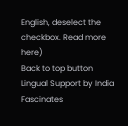English, deselect the checkbox. Read more here)
Back to top button
Lingual Support by India Fascinates